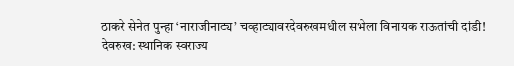ठाकरे सेनेत पुन्हा ‘नाराजीनाट्य’ चव्हाट्यावरदेवरुखमधील सभेला विनायक राऊतांची दांडी!
देवरुख: स्थानिक स्वराज्य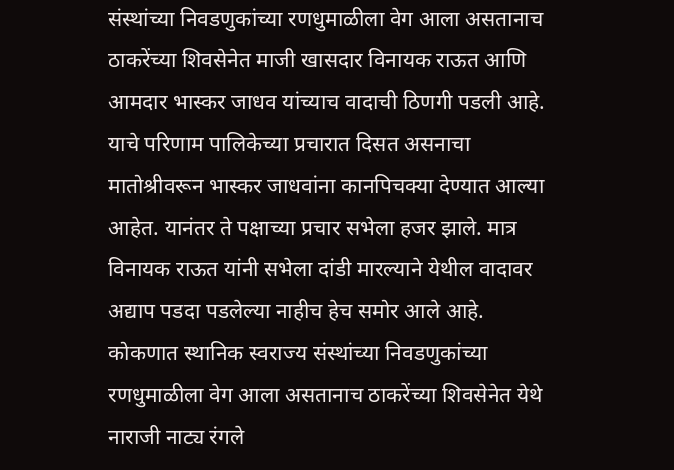संस्थांच्या निवडणुकांच्या रणधुमाळीला वेग आला असतानाच ठाकरेंच्या शिवसेनेत माजी खासदार विनायक राऊत आणि आमदार भास्कर जाधव यांच्याच वादाची ठिणगी पडली आहे. याचे परिणाम पालिकेच्या प्रचारात दिसत असनाचा मातोश्रीवरून भास्कर जाधवांना कानपिचक्या देण्यात आल्या आहेत. यानंतर ते पक्षाच्या प्रचार सभेला हजर झाले. मात्र विनायक राऊत यांनी सभेला दांडी मारल्याने येथील वादावर अद्याप पडदा पडलेल्या नाहीच हेच समोर आले आहे.
कोकणात स्थानिक स्वराज्य संस्थांच्या निवडणुकांच्या रणधुमाळीला वेग आला असतानाच ठाकरेंच्या शिवसेनेत येथे नाराजी नाट्य रंगले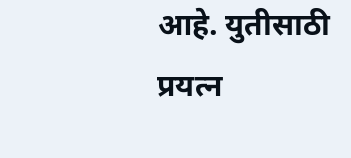आहे. युतीसाठी प्रयत्न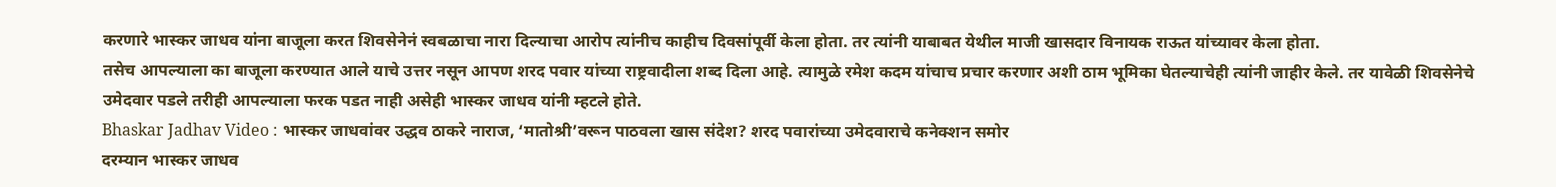करणारे भास्कर जाधव यांना बाजूला करत शिवसेनेनं स्वबळाचा नारा दिल्याचा आरोप त्यांनीच काहीच दिवसांपूर्वी केला होता. तर त्यांनी याबाबत येथील माजी खासदार विनायक राऊत यांच्यावर केला होता.
तसेच आपल्याला का बाजूला करण्यात आले याचे उत्तर नसून आपण शरद पवार यांच्या राष्ट्रवादीला शब्द दिला आहे. त्यामुळे रमेश कदम यांचाच प्रचार करणार अशी ठाम भूमिका घेतल्याचेही त्यांनी जाहीर केले. तर यावेळी शिवसेनेचे उमेदवार पडले तरीही आपल्याला फरक पडत नाही असेही भास्कर जाधव यांनी म्हटले होते.
Bhaskar Jadhav Video : भास्कर जाधवांवर उद्धव ठाकरे नाराज, ‘मातोश्री’वरून पाठवला खास संदेश? शरद पवारांच्या उमेदवाराचे कनेक्शन समोर
दरम्यान भास्कर जाधव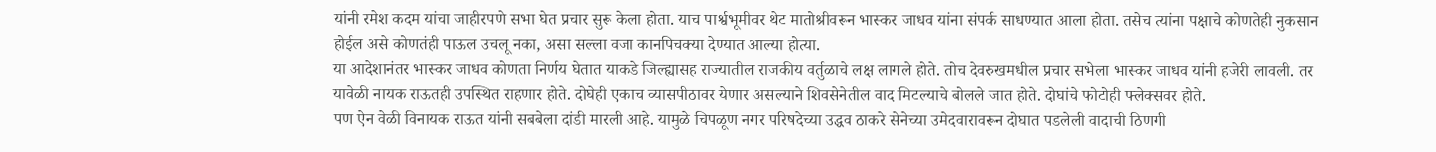यांनी रमेश कदम यांचा जाहीरपणे सभा घेत प्रचार सुरू केला होता. याच पार्श्वभूमीवर थेट मातोश्रीवरून भास्कर जाधव यांना संपर्क साधण्यात आला होता. तसेच त्यांना पक्षाचे कोणतेही नुकसान होईल असे कोणतंही पाऊल उचलू नका, असा सल्ला वजा कानपिचक्या देण्यात आल्या होत्या.
या आदेशानंतर भास्कर जाधव कोणता निर्णय घेतात याकडे जिल्ह्यासह राज्यातील राजकीय वर्तुळाचे लक्ष लागले होते. तोच देवरुखमधील प्रचार सभेला भास्कर जाधव यांनी हजेरी लावली. तर यावेळी नायक राऊतही उपस्थित राहणार होते. दोघेही एकाच व्यासपीठावर येणार असल्याने शिवसेनेतील वाद मिटल्याचे बोलले जात होते. दोघांचे फोटोही फ्लेक्सवर होते.
पण ऐन वेळी विनायक राऊत यांनी सबबेला दांडी मारली आहे. यामुळे चिपळूण नगर परिषदेच्या उद्धव ठाकरे सेनेच्या उमेदवारावरून दोघात पडलेली वादाची ठिणगी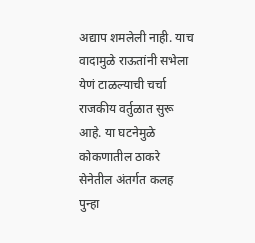अद्याप शमलेली नाही. याच वादामुळे राऊतांनी सभेला येणं टाळल्याची चर्चा राजकीय वर्तुळात सुरू आहे. या घटनेमुळे कोकणातील ठाकरे सेनेतील अंतर्गत कलह पुन्हा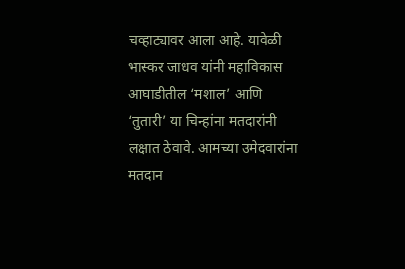चव्हाट्यावर आला आहे. यावेळी भास्कर जाधव यांनी महाविकास आघाडीतील ‘मशाल’ आणि ‘तुतारी’ या चिन्हांना मतदारांनी लक्षात ठेवावे. आमच्या उमेदवारांना मतदान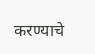करण्याचे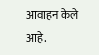आवाहन केले आहे.